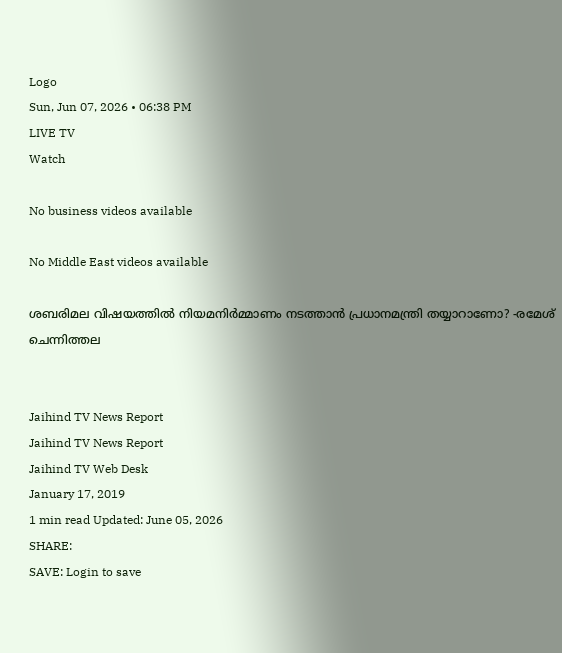Logo
Sun, Jun 07, 2026 • 06:38 PM
LIVE TV
Watch

No business videos available

No Middle East videos available

ശബരിമല വിഷയത്തില്‍ നിയമനിര്‍മ്മാണം നടത്താന്‍ പ്രധാനമന്ത്രി തയ്യാറാണോ? -രമേശ് ചെന്നിത്തല


Jaihind TV News Report
Jaihind TV News Report
Jaihind TV Web Desk
January 17, 2019
1 min read Updated: June 05, 2026
SHARE:
SAVE: Login to save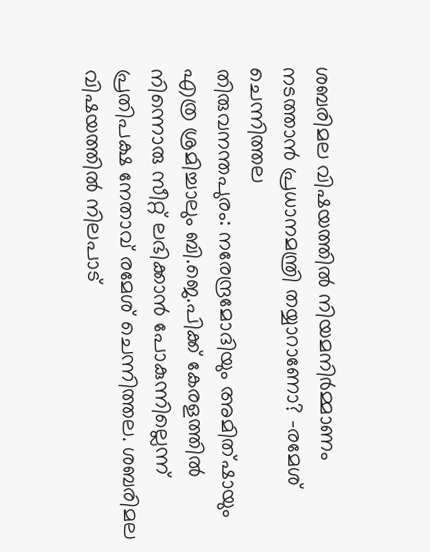ശബരിമല വിഷയത്തില്‍ നിയമനിര്‍മ്മാണം നടത്താന്‍ പ്രധാനമന്ത്രി തയ്യാറാണോ? -രമേശ് ചെന്നിത്തല
തിരുവനന്തപുരം: നരേന്ദ്രമോദിയും അമിത്ഷായും എത്ര ശ്രമിച്ചാലും ബി.ജെ.പിക്ക് കേരളത്തില്‍ നിന്നൊരു സീറ്റ് ലഭിക്കാന്‍ പോകുന്നില്ലെന്ന് പ്രതിപക്ഷ നേതാവ് രമേശ് ചെന്നിത്തല. ശബരിമല വിഷയത്തില്‍ നിലപാട്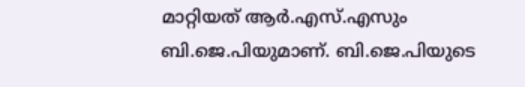മാറ്റിയത് ആര്‍.എസ്.എസും ബി.ജെ.പിയുമാണ്. ബി.ജെ.പിയുടെ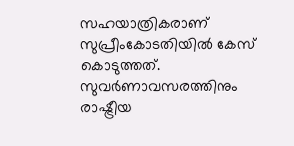സഹയാത്രികരാണ് സുപ്രീംകോടതിയില്‍ കേസ് കൊടുത്തത്. സുവര്‍ണാവസരത്തിനും രാഷ്ട്രീയ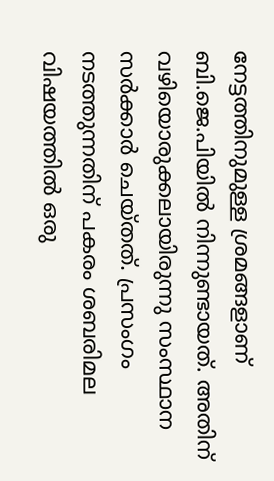നേട്ടത്തിനുമുള്ള ശ്രമങ്ങളാണ് ബി.ജെ.പിയില്‍ നിന്നുണ്ടായത്. അതിന് വഴിയൊരുക്കലായിരുന്നു സംസ്ഥാന സര്‍ക്കാര്‍ ചെയ്തത്. പ്രസംഗം നടത്തുന്നതിന് പകരം ശബരിമല വിഷയത്തില്‍ ഒരു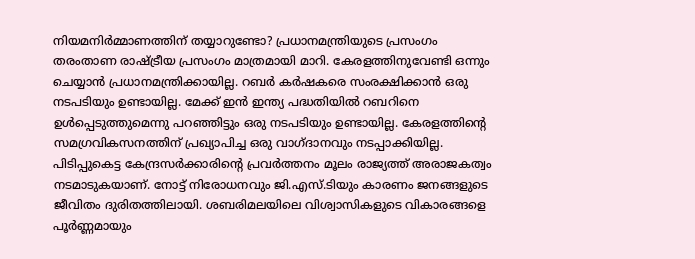നിയമനിര്‍മ്മാണത്തിന് തയ്യാറുണ്ടോ? പ്രധാനമന്ത്രിയുടെ പ്രസംഗം തരംതാണ രാഷ്ട്രീയ പ്രസംഗം മാത്രമായി മാറി. കേരളത്തിനുവേണ്ടി ഒന്നും ചെയ്യാന്‍ പ്രധാനമന്ത്രിക്കായില്ല. റബര്‍ കര്‍ഷകരെ സംരക്ഷിക്കാന്‍ ഒരു നടപടിയും ഉണ്ടായില്ല. മേക്ക് ഇന്‍ ഇന്ത്യ പദ്ധതിയില്‍ റബറിനെ ഉള്‍പ്പെടുത്തുമെന്നു പറഞ്ഞിട്ടും ഒരു നടപടിയും ഉണ്ടായില്ല. കേരളത്തിന്റെ സമഗ്രവികസനത്തിന് പ്രഖ്യാപിച്ച ഒരു വാഗ്ദാനവും നടപ്പാക്കിയില്ല. പിടിപ്പുകെട്ട കേന്ദ്രസര്‍ക്കാരിന്റെ പ്രവര്‍ത്തനം മൂലം രാജ്യത്ത് അരാജകത്വം നടമാടുകയാണ്. നോട്ട് നിരോധനവും ജി.എസ്.ടിയും കാരണം ജനങ്ങളുടെ ജീവിതം ദുരിതത്തിലായി. ശബരിമലയിലെ വിശ്വാസികളുടെ വികാരങ്ങളെ പൂര്‍ണ്ണമായും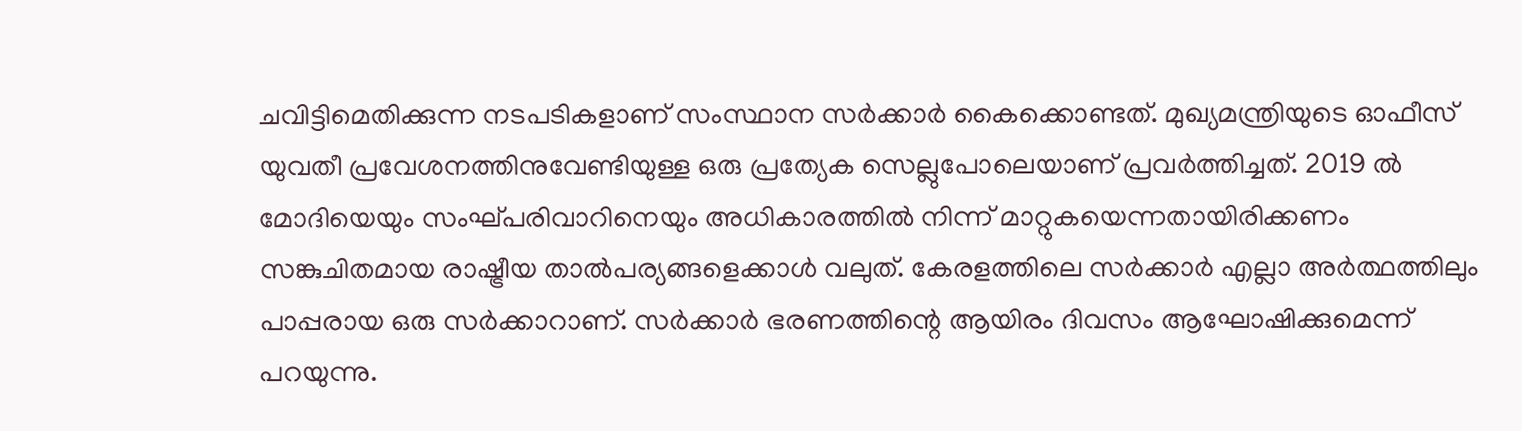ചവിട്ടിമെതിക്കുന്ന നടപടികളാണ് സംസ്ഥാന സര്‍ക്കാര്‍ കൈക്കൊണ്ടത്. മുഖ്യമന്ത്രിയുടെ ഓഫീസ് യുവതീ പ്രവേശനത്തിനുവേണ്ടിയുള്ള ഒരു പ്രത്യേക സെല്ലുപോലെയാണ് പ്രവര്‍ത്തിച്ചത്. 2019 ല്‍ മോദിയെയും സംഘ്പരിവാറിനെയും അധികാരത്തില്‍ നിന്ന് മാറ്റുകയെന്നതായിരിക്കണം സങ്കുചിതമായ രാഷ്ട്രീയ താല്‍പര്യങ്ങളെക്കാള്‍ വലുത്. കേരളത്തിലെ സര്‍ക്കാര്‍ എല്ലാ അര്‍ത്ഥത്തിലും പാപ്പരായ ഒരു സര്‍ക്കാറാണ്. സര്‍ക്കാര്‍ ഭരണത്തിന്റെ ആയിരം ദിവസം ആഘോഷിക്കുമെന്ന് പറയുന്നു.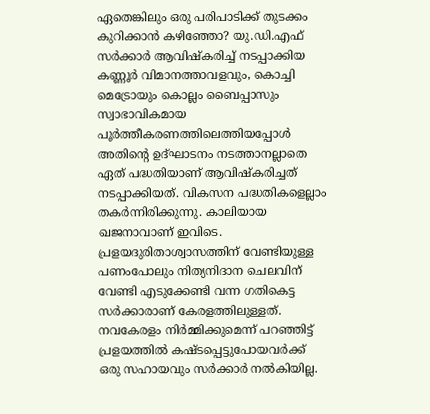ഏതെങ്കിലും ഒരു പരിപാടിക്ക് തുടക്കം കുറിക്കാന്‍ കഴിഞ്ഞോ? യു.ഡി.എഫ് സര്‍ക്കാര്‍ ആവിഷ്‌കരിച്ച് നടപ്പാക്കിയ കണ്ണൂര്‍ വിമാനത്താവളവും, കൊച്ചി മെട്രോയും കൊല്ലം ബൈപ്പാസും സ്വാഭാവികമായ പൂര്‍ത്തീകരണത്തിലെത്തിയപ്പോള്‍ അതിന്റെ ഉദ്ഘാടനം നടത്താനല്ലാതെ ഏത് പദ്ധതിയാണ് ആവിഷ്‌കരിച്ചത് നടപ്പാക്കിയത്. വികസന പദ്ധതികളെല്ലാം തകര്‍ന്നിരിക്കുന്നു. കാലിയായ ഖജനാവാണ് ഇവിടെ. പ്രളയദുരിതാശ്വാസത്തിന് വേണ്ടിയുള്ള പണംപോലും നിത്യനിദാന ചെലവിന് വേണ്ടി എടുക്കേണ്ടി വന്ന ഗതികെട്ട സര്‍ക്കാരാണ് കേരളത്തിലുള്ളത്. നവകേരളം നിര്‍മ്മിക്കുമെന്ന് പറഞ്ഞിട്ട് പ്രളയത്തില്‍ കഷ്ടപ്പെട്ടുപോയവര്‍ക്ക് ഒരു സഹായവും സര്‍ക്കാര്‍ നല്‍കിയില്ല.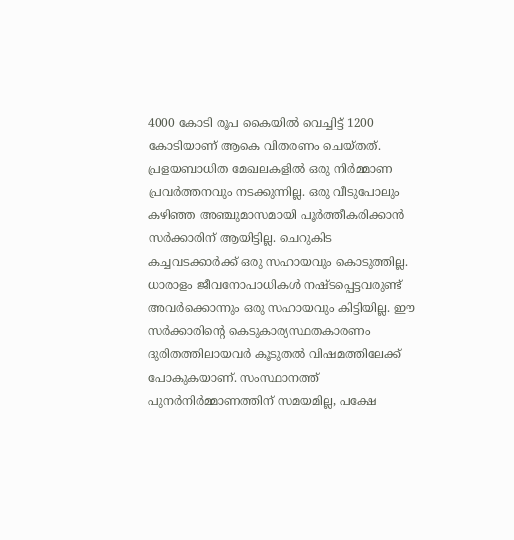4000 കോടി രൂപ കൈയില്‍ വെച്ചിട്ട് 1200 കോടിയാണ് ആകെ വിതരണം ചെയ്തത്. പ്രളയബാധിത മേഖലകളില്‍ ഒരു നിര്‍മ്മാണ പ്രവര്‍ത്തനവും നടക്കുന്നില്ല. ഒരു വീടുപോലും കഴിഞ്ഞ അഞ്ചുമാസമായി പൂര്‍ത്തീകരിക്കാന്‍ സര്‍ക്കാരിന് ആയിട്ടില്ല. ചെറുകിട കച്ചവടക്കാര്‍ക്ക് ഒരു സഹായവും കൊടുത്തില്ല. ധാരാളം ജീവനോപാധികള്‍ നഷ്ടപ്പെട്ടവരുണ്ട് അവര്‍ക്കൊന്നും ഒരു സഹായവും കിട്ടിയില്ല. ഈ സര്‍ക്കാരിന്റെ കെടുകാര്യസ്ഥതകാരണം ദുരിതത്തിലായവര്‍ കൂടുതല്‍ വിഷമത്തിലേക്ക് പോകുകയാണ്. സംസ്ഥാനത്ത് പുനര്‍നിര്‍മ്മാണത്തിന് സമയമില്ല, പക്ഷേ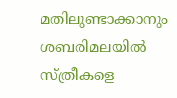മതിലുണ്ടാക്കാനും ശബരിമലയില്‍ സ്ത്രീകളെ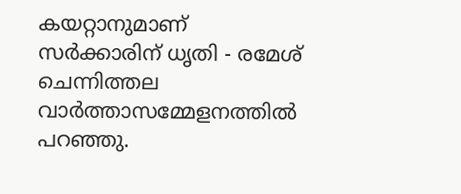കയറ്റാനുമാണ് സര്‍ക്കാരിന് ധൃതി - രമേശ് ചെന്നിത്തല വാര്‍ത്താസമ്മേളനത്തില്‍ പറഞ്ഞു.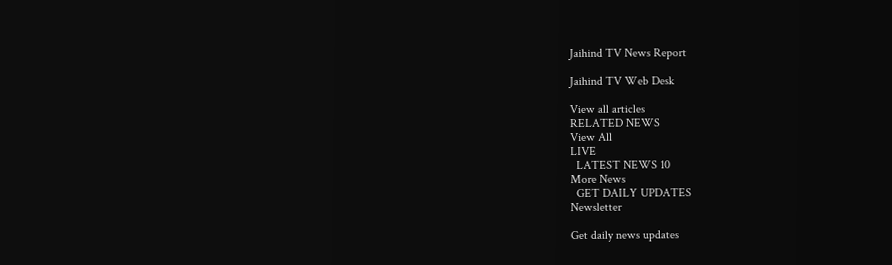Jaihind TV News Report

Jaihind TV Web Desk

View all articles
RELATED NEWS
View All
LIVE
  LATEST NEWS 10
More News
  GET DAILY UPDATES
Newsletter

Get daily news updates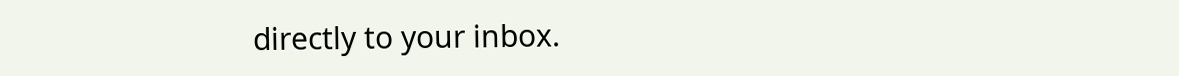directly to your inbox.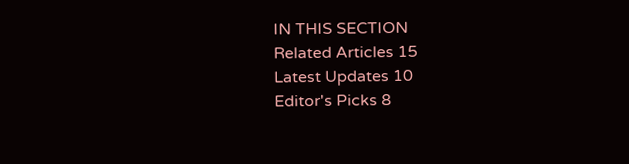IN THIS SECTION
Related Articles 15
Latest Updates 10
Editor's Picks 8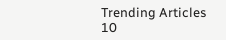Trending Articles 10